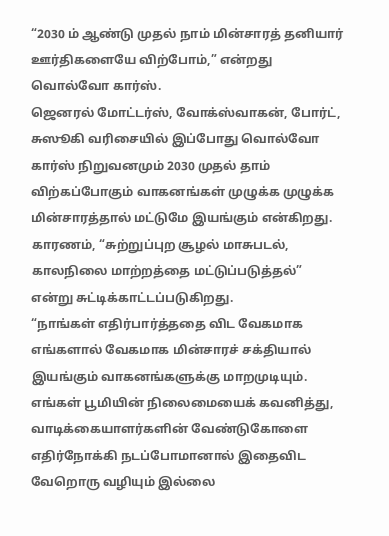“2030 ம் ஆண்டு முதல் நாம் மின்சாரத் தனியார் ஊர்திகளையே விற்போம்,” என்றது வொல்வோ கார்ஸ்.
ஜெனரல் மோட்டர்ஸ், வோக்ஸ்வாகன், போர்ட், சுஸூகி வரிசையில் இப்போது வொல்வோ கார்ஸ் நிறுவனமும் 2030 முதல் தாம் விற்கப்போகும் வாகனங்கள் முழுக்க முழுக்க மின்சாரத்தால் மட்டுமே இயங்கும் என்கிறது. காரணம், “சுற்றுப்புற சூழல் மாசுபடல், காலநிலை மாற்றத்தை மட்டுப்படுத்தல்” என்று சுட்டிக்காட்டப்படுகிறது.
“நாங்கள் எதிர்பார்த்ததை விட வேகமாக எங்களால் வேகமாக மின்சாரச் சக்தியால் இயங்கும் வாகனங்களுக்கு மாறமுடியும். எங்கள் பூமியின் நிலைமையைக் கவனித்து, வாடிக்கையாளர்களின் வேண்டுகோளை எதிர்நோக்கி நடப்போமானால் இதைவிட வேறொரு வழியும் இல்லை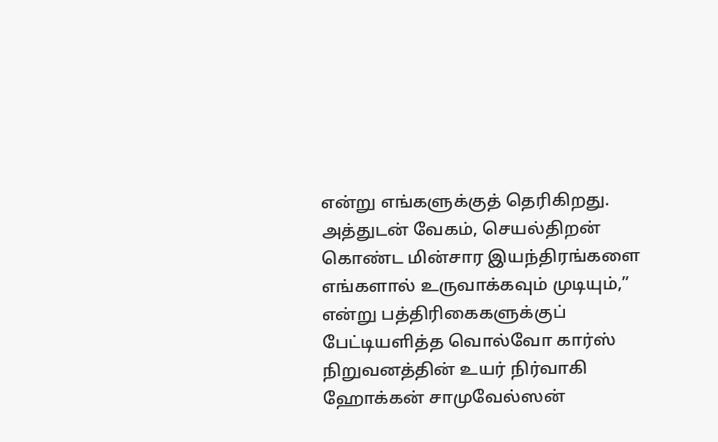என்று எங்களுக்குத் தெரிகிறது. அத்துடன் வேகம், செயல்திறன் கொண்ட மின்சார இயந்திரங்களை எங்களால் உருவாக்கவும் முடியும்,” என்று பத்திரிகைகளுக்குப் பேட்டியளித்த வொல்வோ கார்ஸ் நிறுவனத்தின் உயர் நிர்வாகி ஹோக்கன் சாமுவேல்ஸன்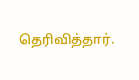தெரிவித்தார்.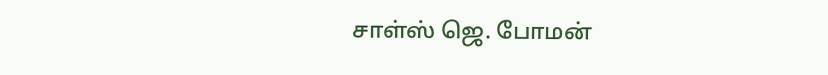சாள்ஸ் ஜெ. போமன்